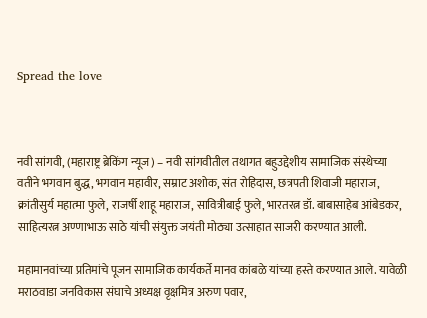Spread the love



नवी सांगवी, (महाराष्ट्र ब्रेकिंग न्यूज) – नवी सांगवीतील तथागत बहुउद्देशीय सामाजिक संस्थेच्या वतीने भगवान बुद्ध, भगवान महावीर, सम्राट अशोक, संत रोहिदास, छत्रपती शिवाजी महाराज, क्रांतीसुर्य महात्मा फुले, राजर्षी शाहू महाराज, सावित्रीबाई फुले, भारतरत्न डॉ. बाबासाहेब आंबेडकर, साहित्यरत्न अण्णाभाऊ साठे यांची संयुक्त जयंती मोठ्या उत्साहात साजरी करण्यात आली.

महामानवांच्या प्रतिमांचे पूजन सामाजिक कार्यकर्ते मानव कांबळे यांच्या हस्ते करण्यात आले. यावेळी मराठवाडा जनविकास संघाचे अध्यक्ष वृक्षमित्र अरुण पवार,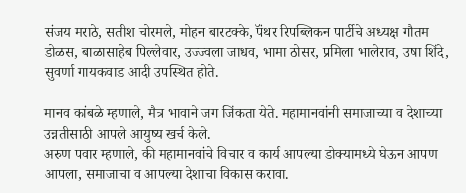संजय मराठे, सतीश चोरमले, मोहन बारटक्के, पॅंथर रिपब्लिकन पार्टीचे अध्यक्ष गौतम डोळस, बाळासाहेब पिल्लेवार, उज्ज्वला जाधव, भामा ठोसर, प्रमिला भालेराव, उषा शिंदे, सुवर्णा गायकवाड आदी उपस्थित होते.

मानव कांबळे म्हणाले, मैत्र भावाने जग जिंकता येते. महामानवांनी समाजाच्या व देशाच्या उन्नतीसाठी आपले आयुष्य खर्च केले.
अरुण पवार म्हणाले, की महामानवांचे विचार व कार्य आपल्या डोक्यामध्ये घेऊन आपण आपला, समाजाचा व आपल्या देशाचा विकास करावा.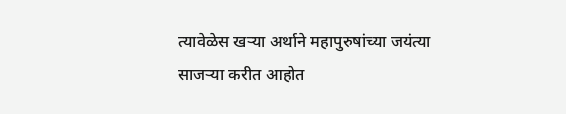त्यावेळेस खऱ्या अर्थाने महापुरुषांच्या जयंत्या साजऱ्या करीत आहोत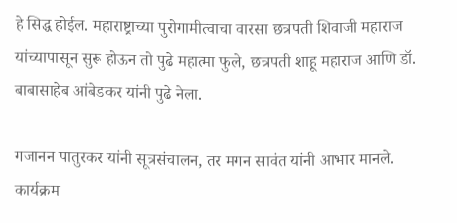हे सिद्ध होईल. महाराष्ट्राच्या पुरोगामीत्वाचा वारसा छत्रपती शिवाजी महाराज यांच्यापासून सुरू होऊन तो पुढे महात्मा फुले, छत्रपती शाहू महाराज आणि डॉ. बाबासाहेब आंबेडकर यांनी पुढे नेला.

गजानन पातुरकर यांनी सूत्रसंचालन, तर मगन सावंत यांनी आभार मानले.
कार्यक्रम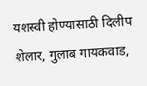यशस्वी होण्यासाठी दिलीप शेलार, गुलाब गायकवाड,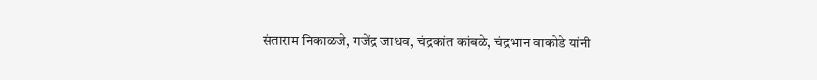संताराम निकाळजे, गजेंद्र जाधव, चंद्रकांत कांबळे, चंद्रभान वाकोडे यांनी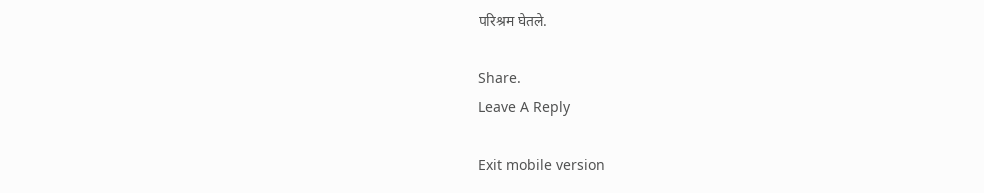परिश्रम घेतले.

Share.
Leave A Reply

Exit mobile version